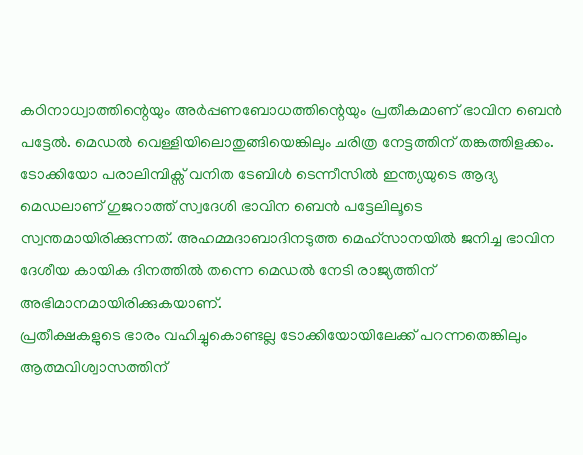കഠിനാധ്വാത്തിന്റെയും അർപ്പണബോധത്തിന്റെയും പ്രതീകമാണ് ഭാവിന ബെൻ പട്ടേൽ. മെഡൽ വെള്ളിയിലൊതുങ്ങിയെങ്കിലും ചരിത്ര നേട്ടത്തിന് തങ്കത്തിളക്കം. ടോക്കിയോ പരാലിമ്പിക്സ് വനിത ടേബിൾ ടെന്നീസിൽ ഇന്ത്യയുടെ ആദ്യ മെഡലാണ് ഗുജറാത്ത് സ്വദേശി ഭാവിന ബെൻ പട്ടേലിലൂടെ സ്വന്തമായിരിക്കുന്നത്. അഹമ്മദാബാദിനടുത്ത മെഹ്സാനയിൽ ജനിച്ച ഭാവിന ദേശീയ കായിക ദിനത്തിൽ തന്നെ മെഡൽ നേടി രാജ്യത്തിന് അഭിമാനമായിരിക്കുകയാണ്.
പ്രതീക്ഷകളുടെ ഭാരം വഹിച്ചുകൊണ്ടല്ല ടോക്കിയോയിലേക്ക് പറന്നതെങ്കിലും ആത്മവിശ്വാസത്തിന്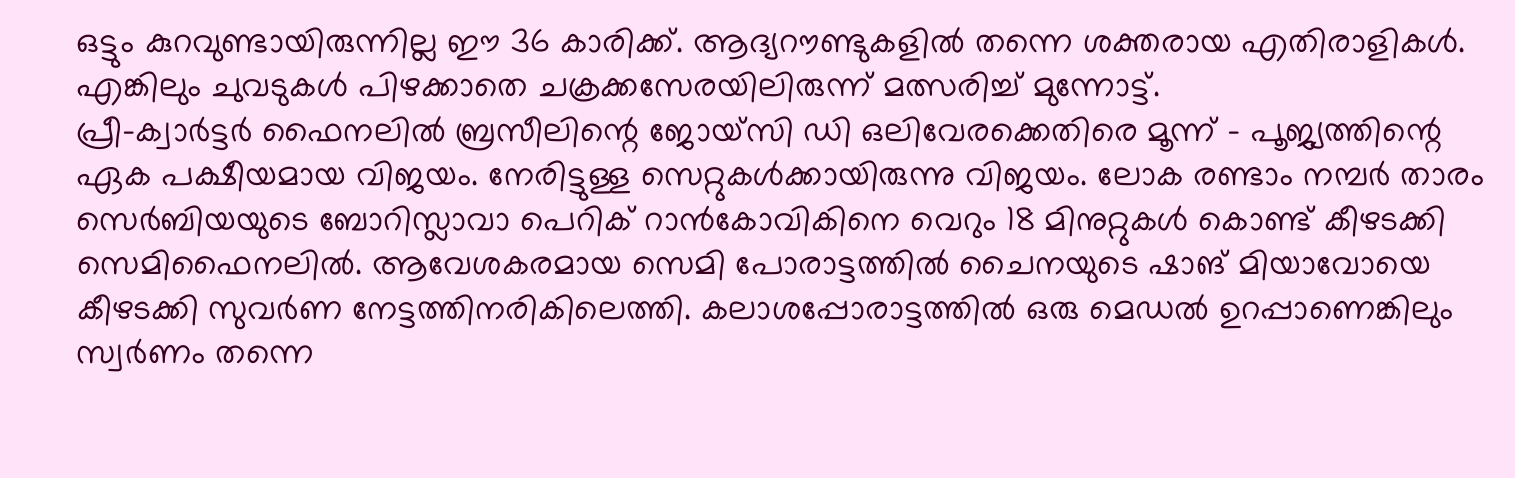ഒട്ടും കുറവുണ്ടായിരുന്നില്ല ഈ 36 കാരിക്ക്. ആദ്യറൗണ്ടുകളിൽ തന്നെ ശക്തരായ എതിരാളികൾ. എങ്കിലും ചുവടുകൾ പിഴക്കാതെ ചക്രക്കസേരയിലിരുന്ന് മത്സരിച്ച് മുന്നോട്ട്.
പ്രീ-ക്വാർട്ടർ ഫൈനലിൽ ബ്രസീലിന്റെ ജോയ്സി ഡി ഒലിവേരക്കെതിരെ മൂന്ന് – പൂജ്യത്തിന്റെ ഏക പക്ഷീയമായ വിജയം. നേരിട്ടുള്ള സെറ്റുകൾക്കായിരുന്നു വിജയം. ലോക രണ്ടാം നമ്പർ താരം സെർബിയയുടെ ബോറിസ്ലാവാ പെറിക് റാൻകോവികിനെ വെറും 18 മിനുറ്റുകൾ കൊണ്ട് കീഴടക്കി സെമിഫൈനലിൽ. ആവേശകരമായ സെമി പോരാട്ടത്തിൽ ചൈനയുടെ ഷാങ് മിയാവോയെ കീഴടക്കി സുവർണ നേട്ടത്തിനരികിലെത്തി. കലാശപ്പോരാട്ടത്തിൽ ഒരു മെഡൽ ഉറപ്പാണെങ്കിലും സ്വർണം തന്നെ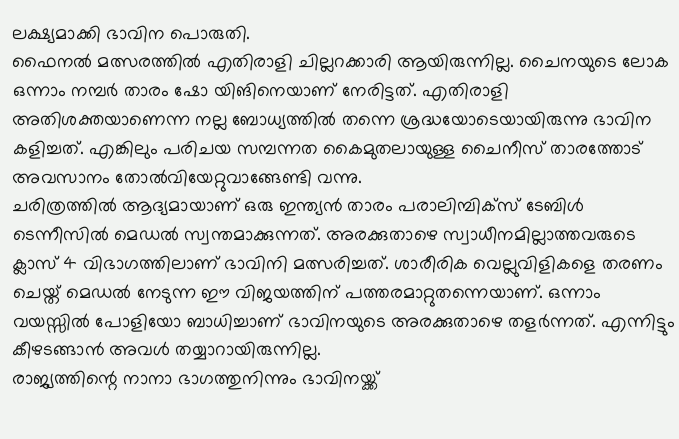ലക്ഷ്യമാക്കി ഭാവിന പൊരുതി.
ഫൈനൽ മത്സരത്തിൽ എതിരാളി ചില്ലറക്കാരി ആയിരുന്നില്ല. ചൈനയുടെ ലോക ഒന്നാം നമ്പർ താരം ഷോ യിങിനെയാണ് നേരിട്ടത്. എതിരാളി അതിശക്തയാണെന്ന നല്ല ബോധ്യത്തിൽ തന്നെ ശ്രദ്ധയോടെയായിരുന്നു ഭാവിന കളിച്ചത്. എങ്കിലും പരിചയ സമ്പന്നത കൈമുതലായുള്ള ചൈനീസ് താരത്തോട് അവസാനം തോൽവിയേറ്റുവാങ്ങേണ്ടി വന്നു.
ചരിത്രത്തിൽ ആദ്യമായാണ് ഒരു ഇന്ത്യൻ താരം പരാലിമ്പിക്സ് ടേബിൾ ടെന്നീസിൽ മെഡൽ സ്വന്തമാക്കുന്നത്. അരക്കുതാഴെ സ്വാധീനമില്ലാത്തവരുടെ ക്ലാസ് 4 വിഭാഗത്തിലാണ് ഭാവിനി മത്സരിച്ചത്. ശാരീരിക വെല്ലുവിളികളെ തരണം ചെയ്ത് മെഡൽ നേടുന്ന ഈ വിജയത്തിന് പത്തരമാറ്റുതന്നെയാണ്. ഒന്നാം വയസ്സിൽ പോളിയോ ബാധിച്ചാണ് ഭാവിനയുടെ അരക്കുതാഴെ തളർന്നത്. എന്നിട്ടും കീഴടങ്ങാൻ അവൾ തയ്യാറായിരുന്നില്ല.
രാജ്യത്തിന്റെ നാനാ ഭാഗത്തുനിന്നും ഭാവിനയ്ക്ക്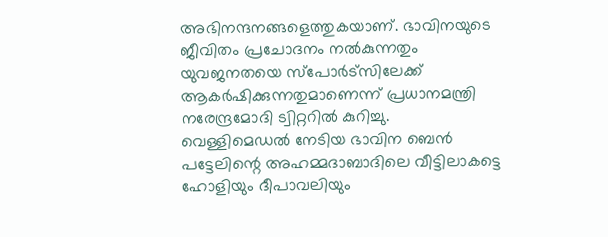അഭിനന്ദനങ്ങളെത്തുകയാണ്. ഭാവിനയുടെ ജീവിതം പ്രചോദനം നൽകുന്നതും യുവജനതയെ സ്പോർട്സിലേക്ക് ആകർഷിക്കുന്നതുമാണെന്ന് പ്രധാനമന്ത്രി നരേന്ദ്രമോദി ട്വിറ്ററിൽ കുറിച്ചു.
വെള്ളിമെഡൽ നേടിയ ഭാവിന ബെൻ പട്ടേലിന്റെ അഹമ്മദാബാദിലെ വീട്ടിലാകട്ടെ ഹോളിയും ദീപാവലിയും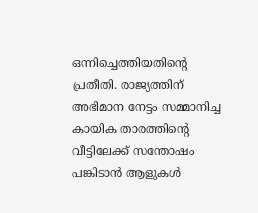ഒന്നിച്ചെത്തിയതിന്റെ പ്രതീതി. രാജ്യത്തിന് അഭിമാന നേട്ടം സമ്മാനിച്ച കായിക താരത്തിന്റെ വീട്ടിലേക്ക് സന്തോഷം പങ്കിടാൻ ആളുകൾ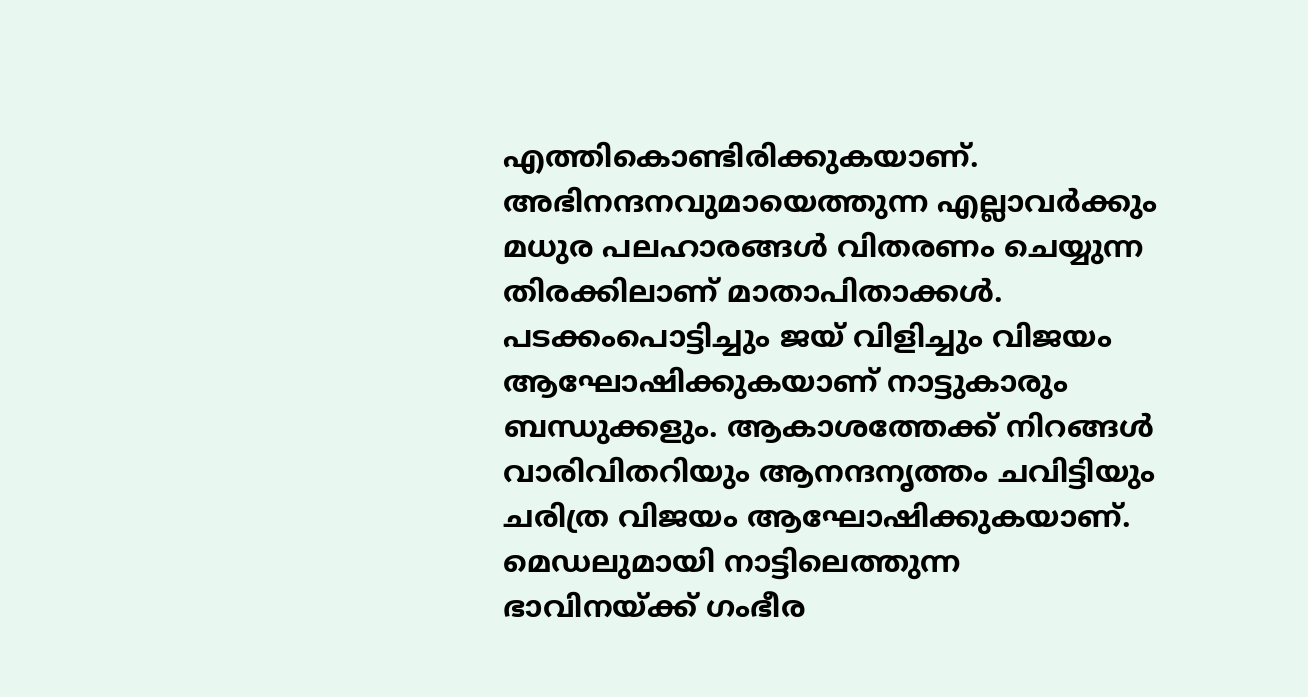എത്തികൊണ്ടിരിക്കുകയാണ്. അഭിനന്ദനവുമായെത്തുന്ന എല്ലാവർക്കും മധുര പലഹാരങ്ങൾ വിതരണം ചെയ്യുന്ന തിരക്കിലാണ് മാതാപിതാക്കൾ.
പടക്കംപൊട്ടിച്ചും ജയ് വിളിച്ചും വിജയം ആഘോഷിക്കുകയാണ് നാട്ടുകാരും ബന്ധുക്കളും. ആകാശത്തേക്ക് നിറങ്ങൾ വാരിവിതറിയും ആനന്ദനൃത്തം ചവിട്ടിയും ചരിത്ര വിജയം ആഘോഷിക്കുകയാണ്. മെഡലുമായി നാട്ടിലെത്തുന്ന ഭാവിനയ്ക്ക് ഗംഭീര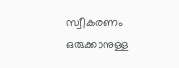സ്വീകരണം ഒരുക്കാനുള്ള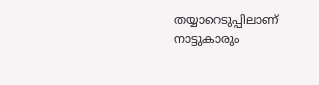തയ്യാറെടുപ്പിലാണ് നാട്ടുകാരും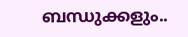ബന്ധുക്കളും..